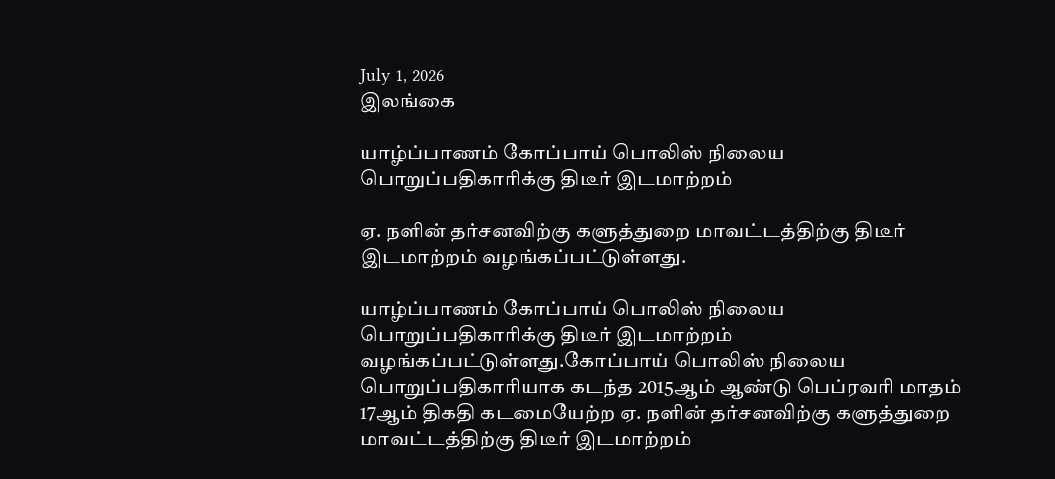July 1, 2026
இலங்கை

யாழ்ப்பாணம் கோப்பாய் பொலிஸ் நிலைய பொறுப்பதிகாரிக்கு திடீர் இடமாற்றம்

ஏ. நளின் தர்சனவிற்கு களுத்துறை மாவட்டத்திற்கு திடீர் இடமாற்றம் வழங்கப்பட்டுள்ளது.

யாழ்ப்பாணம் கோப்பாய் பொலிஸ் நிலைய பொறுப்பதிகாரிக்கு திடீர் இடமாற்றம் வழங்கப்பட்டுள்ளது.கோப்பாய் பொலிஸ் நிலைய பொறுப்பதிகாரியாக கடந்த 2015ஆம் ஆண்டு பெப்ரவரி மாதம் 17ஆம் திகதி கடமையேற்ற ஏ. நளின் தர்சனவிற்கு களுத்துறை மாவட்டத்திற்கு திடீர் இடமாற்றம்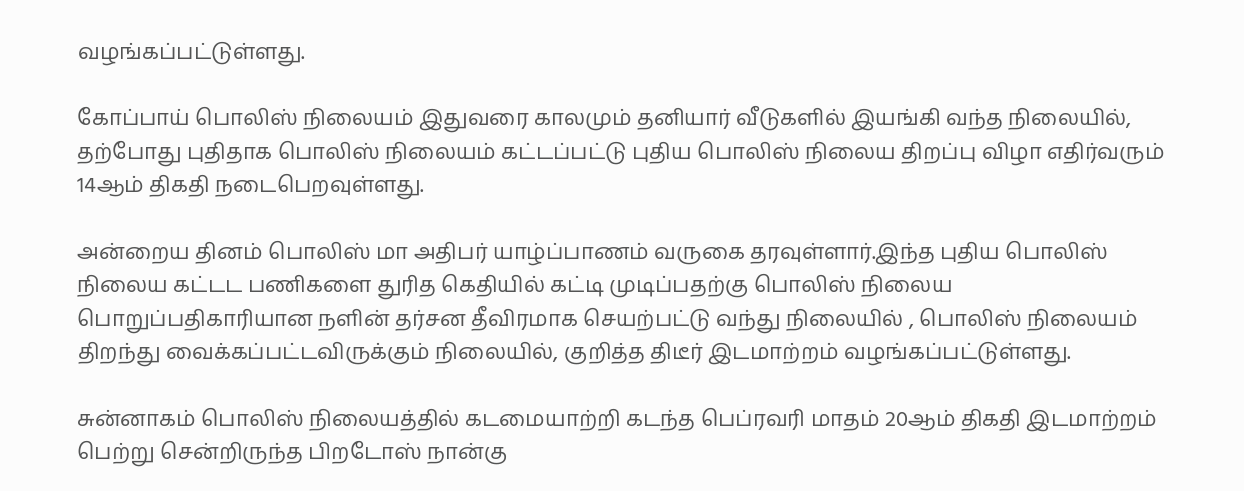வழங்கப்பட்டுள்ளது.

கோப்பாய் பொலிஸ் நிலையம் இதுவரை காலமும் தனியார் வீடுகளில் இயங்கி வந்த நிலையில், தற்போது புதிதாக பொலிஸ் நிலையம் கட்டப்பட்டு புதிய பொலிஸ் நிலைய திறப்பு விழா எதிர்வரும் 14ஆம் திகதி நடைபெறவுள்ளது.

அன்றைய தினம் பொலிஸ் மா அதிபர் யாழ்ப்பாணம் வருகை தரவுள்ளார்.இந்த புதிய பொலிஸ் நிலைய கட்டட பணிகளை துரித கெதியில் கட்டி முடிப்பதற்கு பொலிஸ் நிலைய பொறுப்பதிகாரியான நளின் தர்சன தீவிரமாக செயற்பட்டு வந்து நிலையில் , பொலிஸ் நிலையம் திறந்து வைக்கப்பட்டவிருக்கும் நிலையில், குறித்த திடீர் இடமாற்றம் வழங்கப்பட்டுள்ளது.

சுன்னாகம் பொலிஸ் நிலையத்தில் கடமையாற்றி கடந்த பெப்ரவரி மாதம் 20ஆம் திகதி இடமாற்றம் பெற்று சென்றிருந்த பிறடோஸ் நான்கு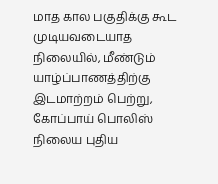மாத கால பகுதிக்கு கூட முடியவடையாத நிலையில், மீண்டும் யாழ்ப்பாணத்திற்கு இடமாற்றம் பெற்று, கோப்பாய் பொலிஸ் நிலைய புதிய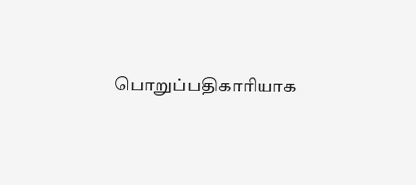பொறுப்பதிகாரியாக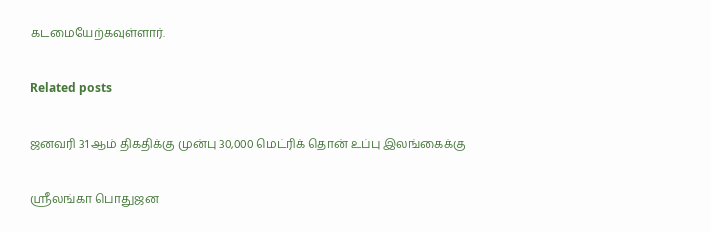கடமையேற்கவுள்ளார்.

Related posts

ஜனவரி 31 ஆம் திகதிக்கு முன்பு 30,000 மெட்ரிக் தொன் உப்பு இலங்கைக்கு

ஸ்ரீலங்கா பொதுஜன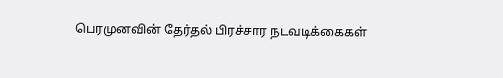பெரமுனவின் தேர்தல் பிரச்சார நடவடிக்கைகள்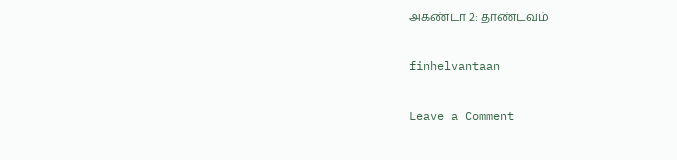அகண்டா 2: தாண்டவம்

finhelvantaan

Leave a Comment